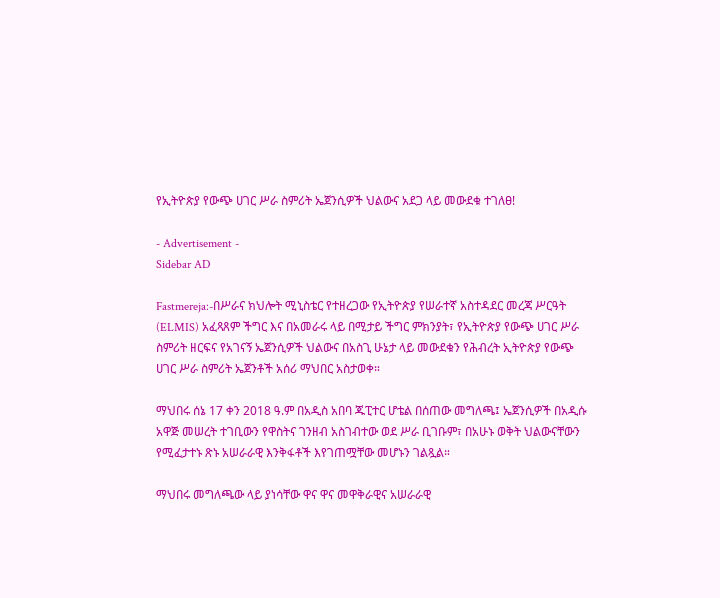የኢትዮጵያ የውጭ ሀገር ሥራ ስምሪት ኤጀንሲዎች ህልውና አደጋ ላይ መውደቁ ተገለፀ!

- Advertisement -
Sidebar AD

Fastmereja:-በሥራና ክህሎት ሚኒስቴር የተዘረጋው የኢትዮጵያ የሠራተኛ አስተዳደር መረጃ ሥርዓት (ELMIS) አፈጻጸም ችግር እና በአመራሩ ላይ በሚታይ ችግር ምክንያት፣ የኢትዮጵያ የውጭ ሀገር ሥራ ስምሪት ዘርፍና የአገናኝ ኤጀንሲዎች ህልውና በአስጊ ሁኔታ ላይ መውደቁን የሕብረት ኢትዮጵያ የውጭ ሀገር ሥራ ስምሪት ኤጀንቶች አሰሪ ማህበር አስታወቀ።

ማህበሩ ሰኔ 17 ቀን 2018 ዓ.ም በአዲስ አበባ ጁፒተር ሆቴል በሰጠው መግለጫ፤ ኤጀንሲዎች በአዲሱ አዋጅ መሠረት ተገቢውን የዋስትና ገንዘብ አስገብተው ወደ ሥራ ቢገቡም፣ በአሁኑ ወቅት ህልውናቸውን የሚፈታተኑ ጽኑ አሠራራዊ እንቅፋቶች እየገጠሟቸው መሆኑን ገልጿል።

ማህበሩ መግለጫው ላይ ያነሳቸው ዋና ዋና መዋቅራዊና አሠራራዊ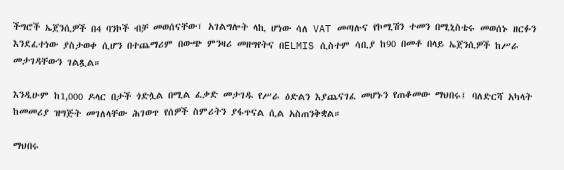ችግሮች ኤጀንሲዎች በ4 ባንኮች ብቻ መወሰናቸው፣ አገልግሎት ላኪ ሆነው ሳለ VAT መጣሉና የኮሚሽን ተመን በሚኒስቴሩ መወሰኑ ዘርፉን እንደፈተነው ያስታወቀ ሲሆን በተጨማሪም በውጭ ምንዛሪ መዘግየትና በELMIS ሲስተም ሳቢያ ከ90 በመቶ በላይ ኤጀንሲዎች ከሥራ መታገዳቸውን ገልጿል።

እንዲሁም ከ1,000 ዶላር በታች ጎድሏል በሚል ፈቃድ መታገዱ የሥራ ዕድልን እያጨናገፈ መሆኑን የጠቆመው ማህበሩ፤ ባለድርሻ አካላት ከመመሪያ ዝግጅት መገለላቸው ሕገወጥ የሰዎች ስምሪትን ያፋጥናል ሲል አስጠንቅቋል።

ማህበሩ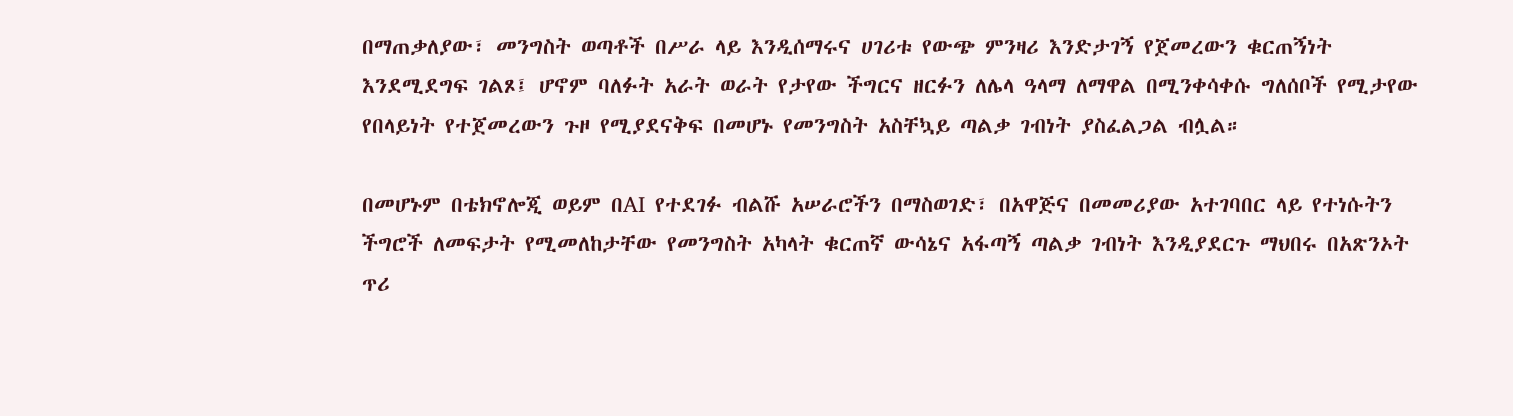በማጠቃለያው፣ መንግስት ወጣቶች በሥራ ላይ እንዲሰማሩና ሀገሪቱ የውጭ ምንዛሪ እንድታገኝ የጀመረውን ቁርጠኝነት እንደሚደግፍ ገልጾ፤ ሆኖም ባለፉት አራት ወራት የታየው ችግርና ዘርፉን ለሌላ ዓላማ ለማዋል በሚንቀሳቀሱ ግለሰቦች የሚታየው የበላይነት የተጀመረውን ጉዞ የሚያደናቅፍ በመሆኑ የመንግስት አስቸኳይ ጣልቃ ገብነት ያስፈልጋል ብሏል።

በመሆኑም በቴክኖሎጂ ወይም በAI የተደገፉ ብልሹ አሠራሮችን በማስወገድ፣ በአዋጅና በመመሪያው አተገባበር ላይ የተነሱትን ችግሮች ለመፍታት የሚመለከታቸው የመንግስት አካላት ቁርጠኛ ውሳኔና አፋጣኝ ጣልቃ ገብነት እንዲያደርጉ ማህበሩ በአጽንኦት ጥሪ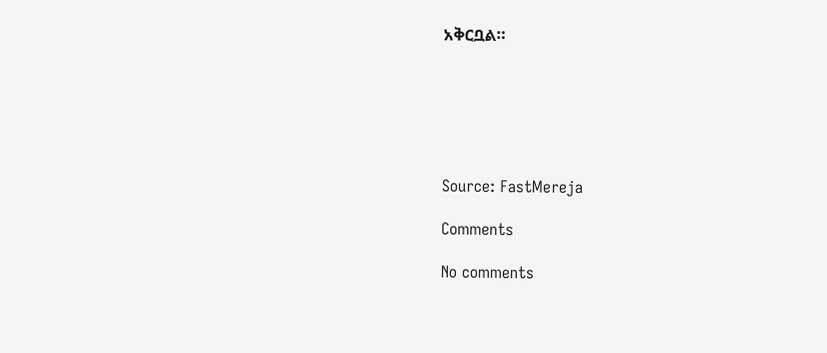አቅርቧል።






Source: FastMereja

Comments

No comments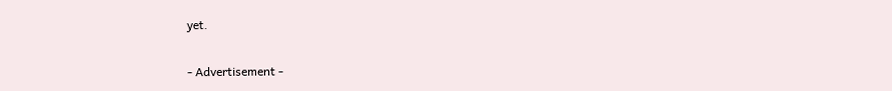yet.

- Advertisement -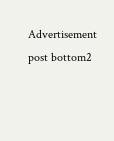Advertisement post bottom2